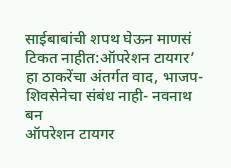साईबाबांची शपथ घेऊन माणसं टिकत नाहीत:ऑपरेशन टायगर’ हा ठाकरेंचा अंतर्गत वाद, भाजप-शिवसेनेचा संबंध नाही- नवनाथ बन
ऑपरेशन टायगर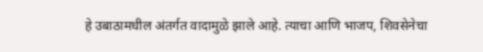हे उबाठामधील अंतर्गत वादामुळे झाले आहे. त्याचा आणि भाजप, शिवसेनेचा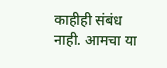काहीही संबंध नाही. आमचा या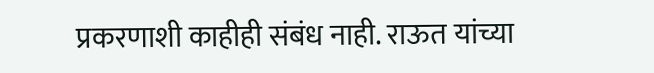प्रकरणाशी काहीही संबंध नाही. राऊत यांच्या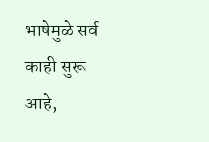भाषेमुळे सर्व काही सुरू आहे,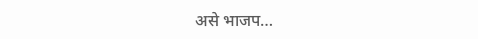असे भाजप…